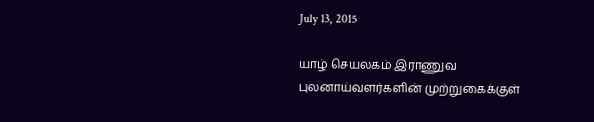July 13, 2015

யாழ் செயலகம் இராணுவ புலனாய்வளர்களின் முற்றுகைக்குள்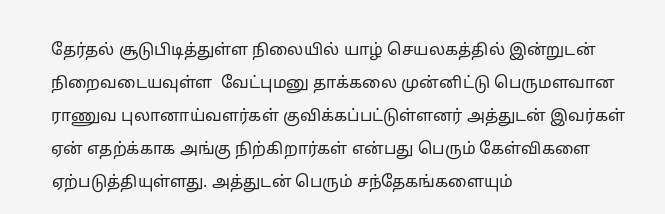தேர்தல் சூடுபிடித்துள்ள நிலையில் யாழ் செயலகத்தில் இன்றுடன் நிறைவடையவுள்ள  வேட்புமனு தாக்கலை முன்னிட்டு பெருமளவான ராணுவ புலானாய்வளர்கள் குவிக்கப்பட்டுள்ளனர் அத்துடன் இவர்கள் ஏன் எதற்க்காக அங்கு நிற்கிறார்கள் என்பது பெரும் கேள்விகளை ஏற்படுத்தியுள்ளது. அத்துடன் பெரும் சந்தேகங்களையும்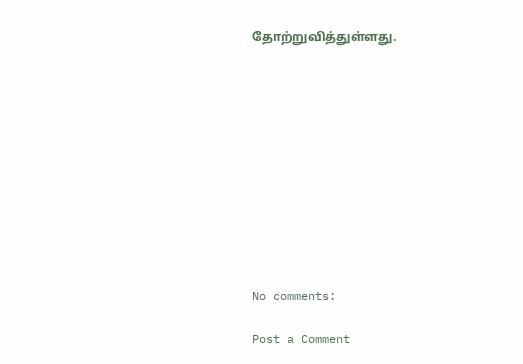தோற்றுவித்துள்ளது.











No comments:

Post a Comment